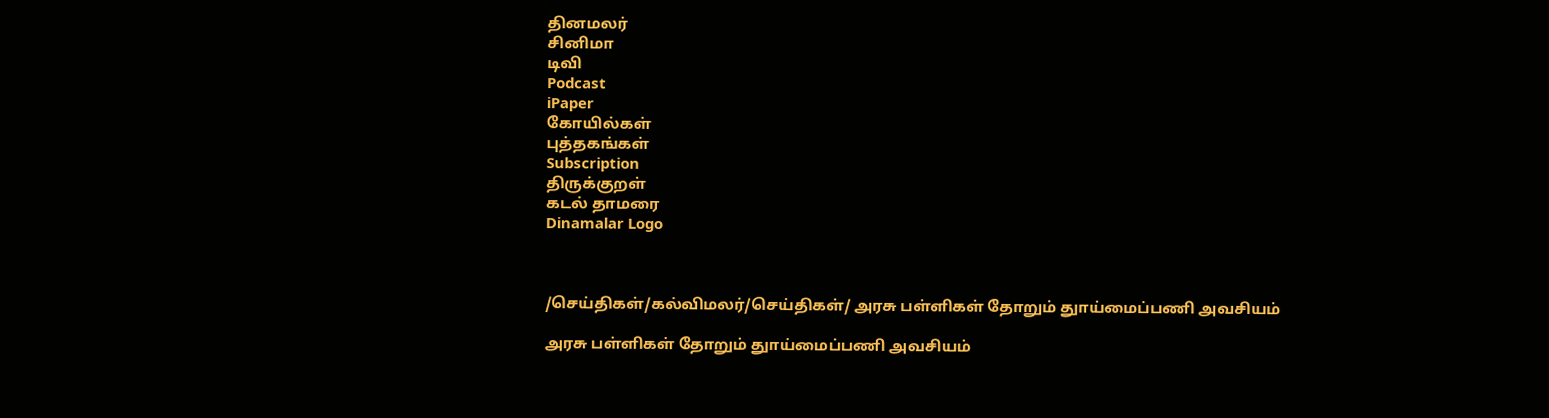தினமலர்
சினிமா
டிவி
Podcast
iPaper
கோயில்கள்
புத்தகங்கள்
Subscription
திருக்குறள்
கடல் தாமரை
Dinamalar Logo



/செய்திகள்/கல்விமலர்/செய்திகள்/ அரசு பள்ளிகள் தோறும் துாய்மைப்பணி அவசியம்

அரசு பள்ளிகள் தோறும் துாய்மைப்பணி அவசியம்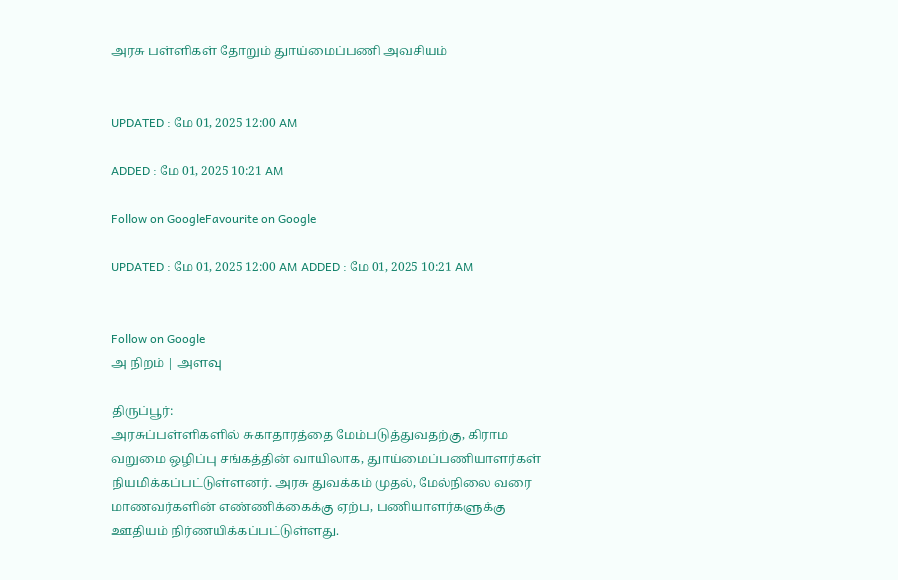அரசு பள்ளிகள் தோறும் துாய்மைப்பணி அவசியம்


UPDATED : மே 01, 2025 12:00 AM

ADDED : மே 01, 2025 10:21 AM

Follow on GoogleFavourite on Google

UPDATED : மே 01, 2025 12:00 AM ADDED : மே 01, 2025 10:21 AM


Follow on Google
அ நிறம் | அளவு

திருப்பூர்:
அரசுப்பள்ளிகளில் சுகாதாரத்தை மேம்படுத்துவதற்கு, கிராம வறுமை ஒழிப்பு சங்கத்தின் வாயிலாக, துாய்மைப்பணியாளர்கள் நியமிக்கப்பட்டுள்ளனர். அரசு துவக்கம் முதல், மேல்நிலை வரை மாணவர்களின் எண்ணிக்கைக்கு ஏற்ப, பணியாளர்களுக்கு ஊதியம் நிர்ணயிக்கப்பட்டுள்ளது.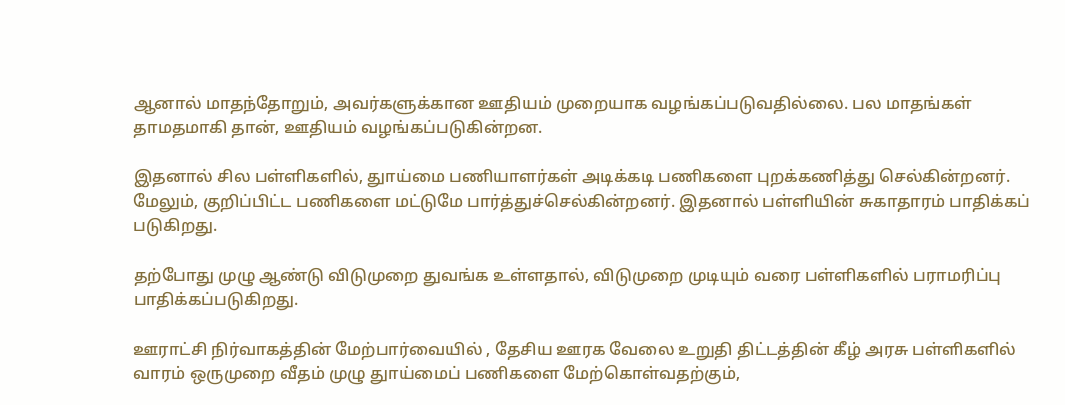ஆனால் மாதந்தோறும், அவர்களுக்கான ஊதியம் முறையாக வழங்கப்படுவதில்லை. பல மாதங்கள் தாமதமாகி தான், ஊதியம் வழங்கப்படுகின்றன.

இதனால் சில பள்ளிகளில், துாய்மை பணியாளர்கள் அடிக்கடி பணிகளை புறக்கணித்து செல்கின்றனர். மேலும், குறிப்பிட்ட பணிகளை மட்டுமே பார்த்துச்செல்கின்றனர். இதனால் பள்ளியின் சுகாதாரம் பாதிக்கப் படுகிறது.

தற்போது முழு ஆண்டு விடுமுறை துவங்க உள்ளதால், விடுமுறை முடியும் வரை பள்ளிகளில் பராமரிப்பு பாதிக்கப்படுகிறது.

ஊராட்சி நிர்வாகத்தின் மேற்பார்வையில் , தேசிய ஊரக வேலை உறுதி திட்டத்தின் கீழ் அரசு பள்ளிகளில் வாரம் ஒருமுறை வீதம் முழு துாய்மைப் பணிகளை மேற்கொள்வதற்கும்,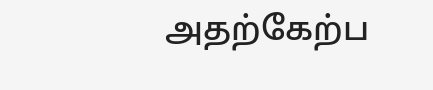அதற்கேற்ப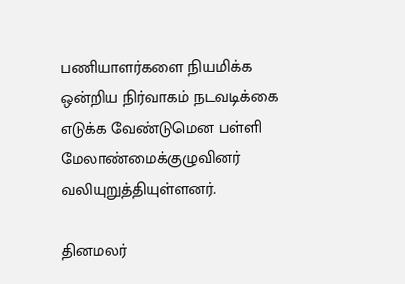பணியாளர்களை நியமிக்க ஒன்றிய நிர்வாகம் நடவடிக்கை எடுக்க வேண்டுமென பள்ளி மேலாண்மைக்குழுவினர் வலியுறுத்தியுள்ளனர்.

தினமலர்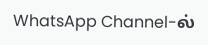WhatsApp Channel-ல்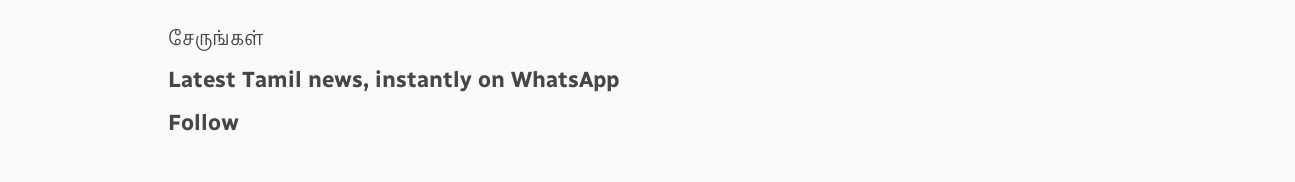சேருங்கள்
Latest Tamil news, instantly on WhatsApp
Follow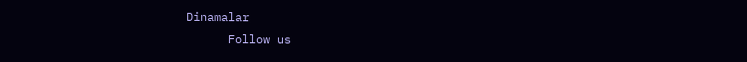Dinamalar
      Follow us